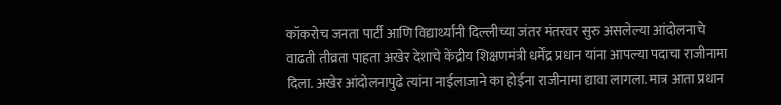कॉकरोच जनता पार्टी आणि विद्यार्थ्यांनी दिल्लीच्या जंतर मंतरवर सुरु असलेल्या आंदोलनाचे वाढती तीव्रता पाहता अखेर देशाचे केंद्रीय शिक्षणमंत्री धर्मेंद्र प्रधान यांना आपल्या पदाचा राजीनामा दिला. अखेर आंदोलनापुढे त्यांना नाईलाजाने का होईना राजीनामा द्यावा लागला. मात्र आता प्रधान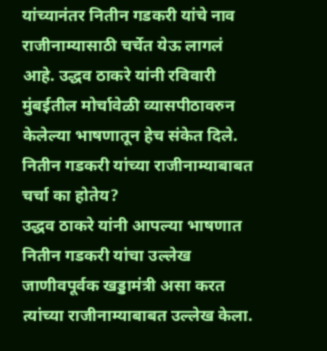यांच्यानंतर नितीन गडकरी यांचे नाव राजीनाम्यासाठी चर्चेत येऊ लागलं आहे. उद्धव ठाकरे यांनी रविवारी मुंबईतील मोर्चावेळी व्यासपीठावरुन केलेल्या भाषणातून हेच संकेत दिले.
नितीन गडकरी यांच्या राजीनाम्याबाबत चर्चा का होतेय?
उद्धव ठाकरे यांनी आपल्या भाषणात नितीन गडकरी यांचा उल्लेख जाणीवपूर्वक खड्डामंत्री असा करत त्यांच्या राजीनाम्याबाबत उल्लेख केला.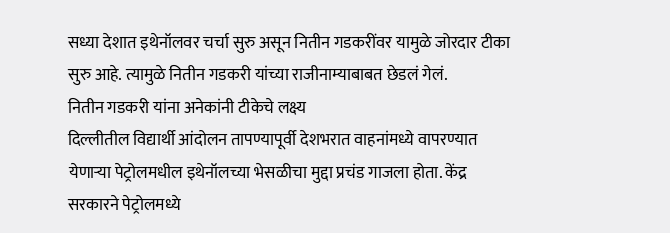सध्या देशात इथेनॉलवर चर्चा सुरु असून नितीन गडकरींवर यामुळे जोरदार टीका सुरु आहे. त्यामुळे नितीन गडकरी यांच्या राजीनाम्याबाबत छेडलं गेलं.
नितीन गडकरी यांना अनेकांनी टीकेचे लक्ष्य
दिल्लीतील विद्यार्थी आंदोलन तापण्यापूर्वी देशभरात वाहनांमध्ये वापरण्यात येणाऱ्या पेट्रोलमधील इथेनॉलच्या भेसळीचा मुद्दा प्रचंड गाजला होता. केंद्र सरकारने पेट्रोलमध्ये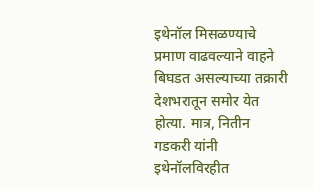इथेनॉल मिसळण्याचे प्रमाण वाढवल्याने वाहने बिघडत असल्याच्या तक्रारी देशभरातून समोर येत होत्या. मात्र, नितीन गडकरी यांनी इथेनॉलविरहीत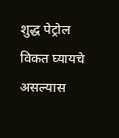शुद्ध पेट्रोल विकत घ्यायचे असल्यास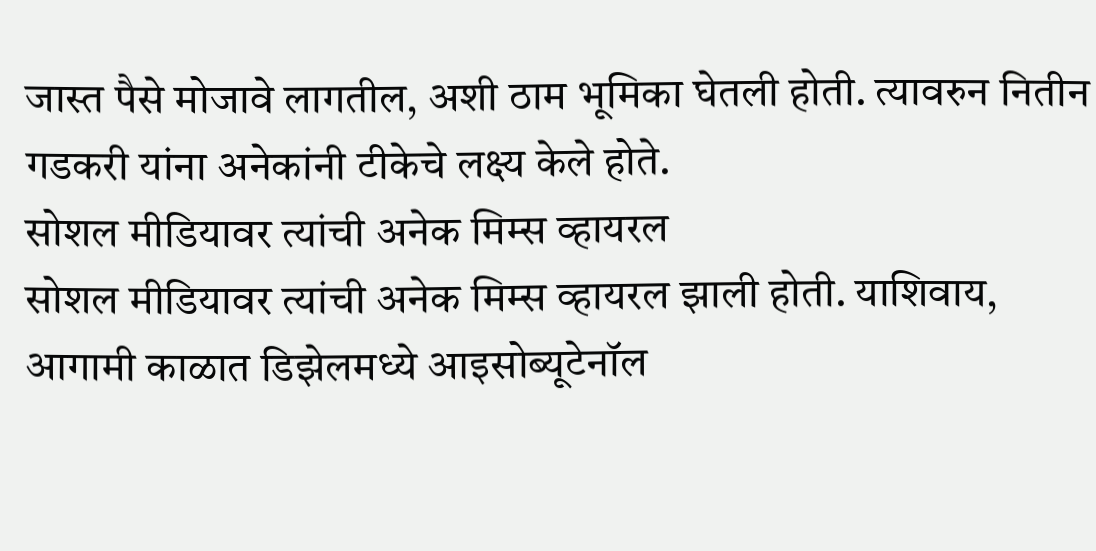जास्त पैसे मोजावे लागतील, अशी ठाम भूमिका घेतली होती. त्यावरुन नितीन गडकरी यांना अनेकांनी टीकेचे लक्ष्य केले होते.
सोशल मीडियावर त्यांची अनेक मिम्स व्हायरल
सोशल मीडियावर त्यांची अनेक मिम्स व्हायरल झाली होती. याशिवाय, आगामी काळात डिझेलमध्ये आइसोब्यूटेनॉल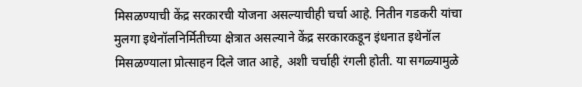मिसळण्याची केंद्र सरकारची योजना असल्याचीही चर्चा आहे. नितीन गडकरी यांचा मुलगा इथेनॉलनिर्मितीच्या क्षेत्रात असल्याने केंद्र सरकारकडून इंधनात इथेनॉल मिसळण्याला प्रोत्साहन दिले जात आहे, अशी चर्चाही रंगली होती. या सगळ्यामुळे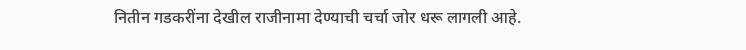नितीन गडकरींना देखील राजीनामा देण्याची चर्चा जोर धरू लागली आहे.